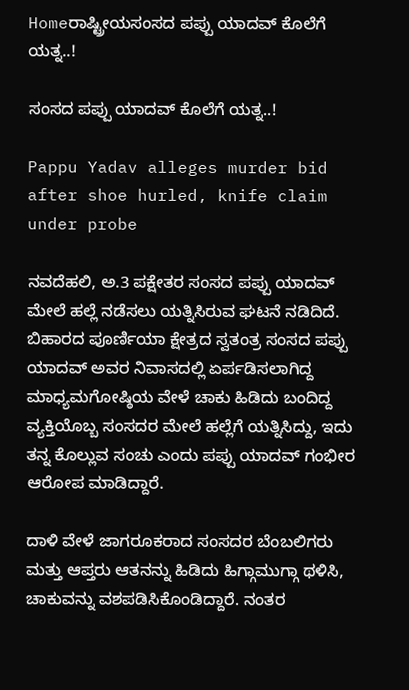Homeರಾಷ್ಟ್ರೀಯಸಂಸದ ಪಪ್ಪು ಯಾದವ್‌ ಕೊಲೆಗೆ ಯತ್ನ..!

ಸಂಸದ ಪಪ್ಪು ಯಾದವ್‌ ಕೊಲೆಗೆ ಯತ್ನ..!

Pappu Yadav alleges murder bid after shoe hurled, knife claim under probe

ನವದೆಹಲಿ, ಅ.3 ಪಕ್ಷೇತರ ಸಂಸದ ಪಪ್ಪು ಯಾದವ್‌ ಮೇಲೆ ಹಲ್ಲೆ ನಡೆಸಲು ಯತ್ನಿಸಿರುವ ಘಟನೆ ನಡಿದಿದೆ. ಬಿಹಾರದ ಪೂರ್ಣಿಯಾ ಕ್ಷೇತ್ರದ ಸ್ವತಂತ್ರ ಸಂಸದ ಪಪ್ಪು ಯಾದವ್‌ ಅವರ ನಿವಾಸದಲ್ಲಿ ಏರ್ಪಡಿಸಲಾಗಿದ್ದ ಮಾಧ್ಯಮಗೋಷ್ಠಿಯ ವೇಳೆ ಚಾಕು ಹಿಡಿದು ಬಂದಿದ್ದ ವ್ಯಕ್ತಿಯೊಬ್ಬ ಸಂಸದರ ಮೇಲೆ ಹಲ್ಲೆಗೆ ಯತ್ನಿಸಿದ್ದು, ಇದು ತನ್ನ ಕೊಲ್ಲುವ ಸಂಚು ಎಂದು ಪಪ್ಪು ಯಾದವ್‌ ಗಂಭೀರ ಆರೋಪ ಮಾಡಿದ್ದಾರೆ.

ದಾಳಿ ವೇಳೆ ಜಾಗರೂಕರಾದ ಸಂಸದರ ಬೆಂಬಲಿಗರು ಮತ್ತು ಆಪ್ತರು ಆತನನ್ನು ಹಿಡಿದು ಹಿಗ್ಗಾಮುಗ್ಗಾ ಥಳಿಸಿ, ಚಾಕುವನ್ನು ವಶಪಡಿಸಿಕೊಂಡಿದ್ದಾರೆ. ನಂತರ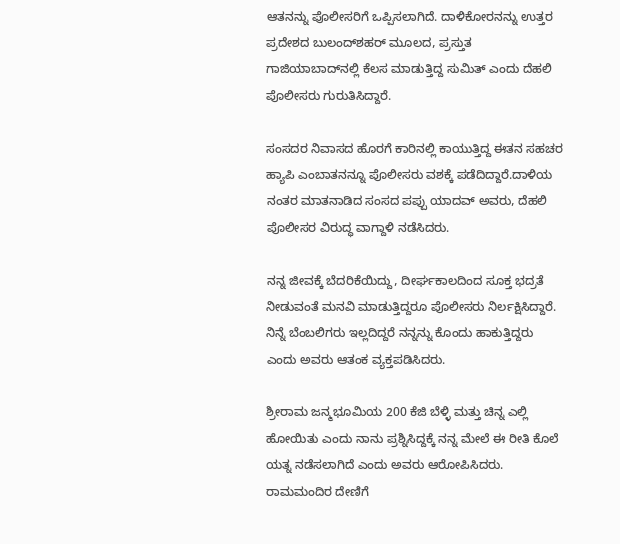ಆತನನ್ನು ಪೊಲೀಸರಿಗೆ ಒಪ್ಪಿಸಲಾಗಿದೆ. ದಾಳಿಕೋರನನ್ನು ಉತ್ತರ ಪ್ರದೇಶದ ಬುಲಂದ್‌ಶಹರ್‌ ಮೂಲದ, ಪ್ರಸ್ತುತ ಗಾಜಿಯಾಬಾದ್‌ನಲ್ಲಿ ಕೆಲಸ ಮಾಡುತ್ತಿದ್ದ ಸುಮಿತ್‌ ಎಂದು ದೆಹಲಿ ಪೊಲೀಸರು ಗುರುತಿಸಿದ್ದಾರೆ.

ಸಂಸದರ ನಿವಾಸದ ಹೊರಗೆ ಕಾರಿನಲ್ಲಿ ಕಾಯುತ್ತಿದ್ದ ಈತನ ಸಹಚರ ಹ್ಯಾಪಿ ಎಂಬಾತನನ್ನೂ ಪೊಲೀಸರು ವಶಕ್ಕೆ ಪಡೆದಿದ್ದಾರೆ.ದಾಳಿಯ ನಂತರ ಮಾತನಾಡಿದ ಸಂಸದ ಪಪ್ಪು ಯಾದವ್‌ ಅವರು, ದೆಹಲಿ ಪೊಲೀಸರ ವಿರುದ್ಧ ವಾಗ್ದಾಳಿ ನಡೆಸಿದರು.

ನನ್ನ ಜೀವಕ್ಕೆ ಬೆದರಿಕೆಯಿದ್ದು, ದೀರ್ಘಕಾಲದಿಂದ ಸೂಕ್ತ ಭದ್ರತೆ ನೀಡುವಂತೆ ಮನವಿ ಮಾಡುತ್ತಿದ್ದರೂ ಪೊಲೀಸರು ನಿರ್ಲಕ್ಷಿಸಿದ್ದಾರೆ. ನಿನ್ನೆ ಬೆಂಬಲಿಗರು ಇಲ್ಲದಿದ್ದರೆ ನನ್ನನ್ನು ಕೊಂದು ಹಾಕುತ್ತಿದ್ದರು ಎಂದು ಅವರು ಆತಂಕ ವ್ಯಕ್ತಪಡಿಸಿದರು.

ಶ್ರೀರಾಮ ಜನ್ಮಭೂಮಿಯ 200 ಕೆಜಿ ಬೆಳ್ಳಿ ಮತ್ತು ಚಿನ್ನ ಎಲ್ಲಿ ಹೋಯಿತು ಎಂದು ನಾನು ಪ್ರಶ್ನಿಸಿದ್ದಕ್ಕೆ ನನ್ನ ಮೇಲೆ ಈ ರೀತಿ ಕೊಲೆ ಯತ್ನ ನಡೆಸಲಾಗಿದೆ ಎಂದು ಅವರು ಆರೋಪಿಸಿದರು. ರಾಮಮಂದಿರ ದೇಣಿಗೆ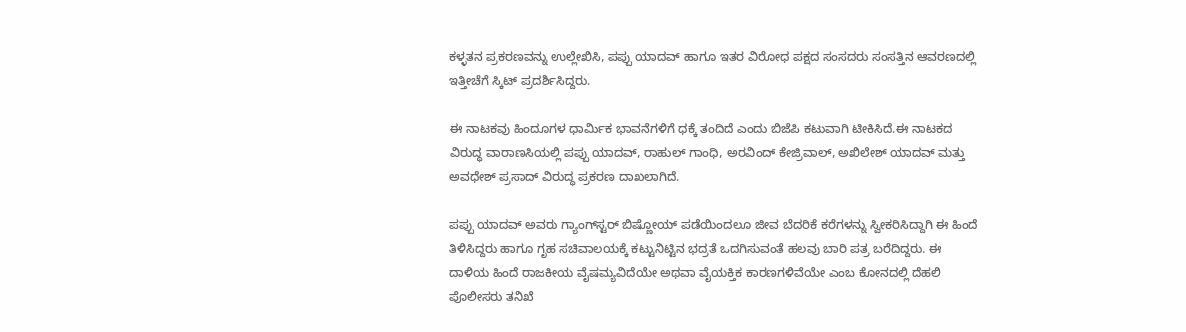ಕಳ್ಳತನ ಪ್ರಕರಣವನ್ನು ಉಲ್ಲೇಖಿಸಿ, ಪಪ್ಪು ಯಾದವ್‌ ಹಾಗೂ ಇತರ ವಿರೋಧ ಪಕ್ಷದ ಸಂಸದರು ಸಂಸತ್ತಿನ ಆವರಣದಲ್ಲಿ ಇತ್ತೀಚೆಗೆ ಸ್ಕಿಟ್‌ ಪ್ರದರ್ಶಿಸಿದ್ದರು.

ಈ ನಾಟಕವು ಹಿಂದೂಗಳ ಧಾರ್ಮಿಕ ಭಾವನೆಗಳಿಗೆ ಧಕ್ಕೆ ತಂದಿದೆ ಎಂದು ಬಿಜೆಪಿ ಕಟುವಾಗಿ ಟೀಕಿಸಿದೆ.ಈ ನಾಟಕದ ವಿರುದ್ಧ ವಾರಾಣಸಿಯಲ್ಲಿ ಪಪ್ಪು ಯಾದವ್‌‍, ರಾಹುಲ್‌ ಗಾಂಧಿ, ಅರವಿಂದ್‌ ಕೇಜ್ರಿವಾಲ್‌‍, ಅಖಿಲೇಶ್‌ ಯಾದವ್‌ ಮತ್ತು ಅವಧೇಶ್‌ ಪ್ರಸಾದ್‌ ವಿರುದ್ಧ ಪ್ರಕರಣ ದಾಖಲಾಗಿದೆ.

ಪಪ್ಪು ಯಾದವ್‌ ಅವರು ಗ್ಯಾಂಗ್‌ಸ್ಟರ್‌ ಬಿಷ್ಣೋಯ್‌ ಪಡೆಯಿಂದಲೂ ಜೀವ ಬೆದರಿಕೆ ಕರೆಗಳನ್ನು ಸ್ವೀಕರಿಸಿದ್ದಾಗಿ ಈ ಹಿಂದೆ ತಿಳಿಸಿದ್ದರು ಹಾಗೂ ಗೃಹ ಸಚಿವಾಲಯಕ್ಕೆ ಕಟ್ಟುನಿಟ್ಟಿನ ಭದ್ರತೆ ಒದಗಿಸುವಂತೆ ಹಲವು ಬಾರಿ ಪತ್ರ ಬರೆದಿದ್ದರು. ಈ ದಾಳಿಯ ಹಿಂದೆ ರಾಜಕೀಯ ವೈಷಮ್ಯವಿದೆಯೇ ಅಥವಾ ವೈಯಕ್ತಿಕ ಕಾರಣಗಳಿವೆಯೇ ಎಂಬ ಕೋನದಲ್ಲಿ ದೆಹಲಿ ಪೊಲೀಸರು ತನಿಖೆ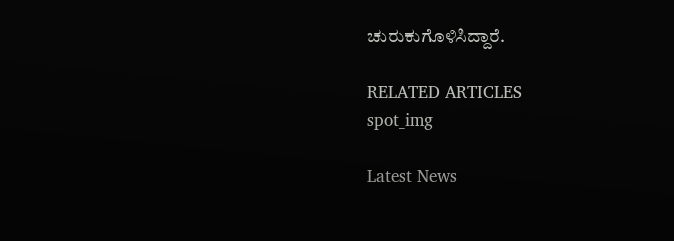ಚುರುಕುಗೊಳಿಸಿದ್ದಾರೆ.

RELATED ARTICLES
spot_img

Latest News